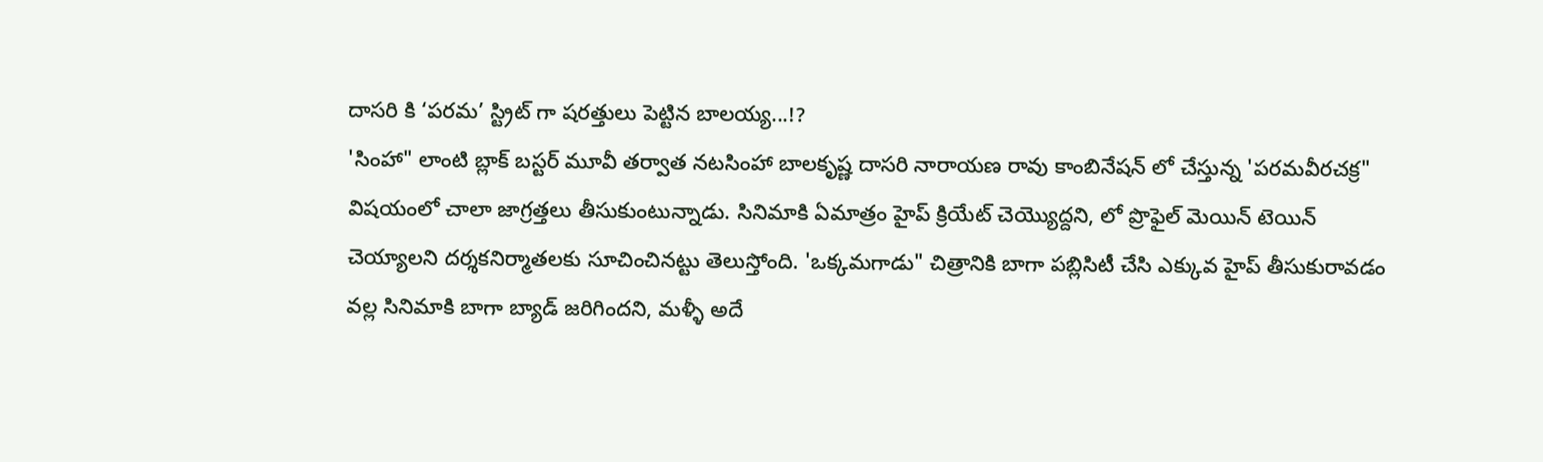దాసరి కి ‘పరమ’ స్ట్రిట్ గా షరత్తులు పెట్టిన బాలయ్య...!?
'సింహా" లాంటి బ్లాక్ బస్టర్ మూవీ తర్వాత నటసింహా బాలకృష్ణ దాసరి నారాయణ రావు కాంబినేషన్ లో చేస్తున్న 'పరమవీరచక్ర" విషయంలో చాలా జాగ్రత్తలు తీసుకుంటున్నాడు. సినిమాకి ఏమాత్రం హైప్ క్రియేట్ చెయ్యెుద్దని, లో ప్రొఫైల్ మెయిన్ టెయిన్ చెయ్యాలని దర్శకనిర్మాతలకు సూచించినట్టు తెలుస్తోంది. 'ఒక్కమగాడు" చిత్రానికి బాగా పబ్లిసిటీ చేసి ఎక్కువ హైప్ తీసుకురావడం వల్ల సినిమాకి బాగా బ్యాడ్ జరిగిందని, మళ్ళీ అదే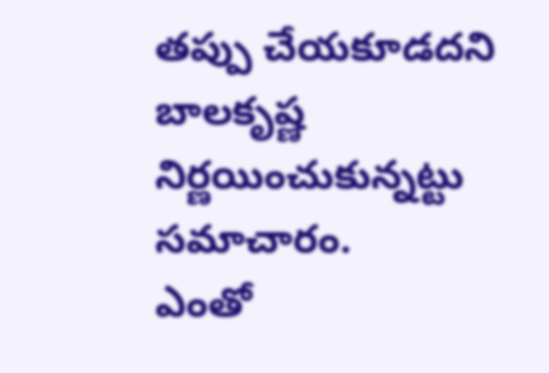తప్పు చేయకూడదని బాలకృష్ణ నిర్ణయించుకున్నట్టు సమాచారం.
ఎంతో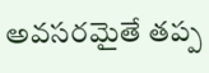అవసరమైతే తప్ప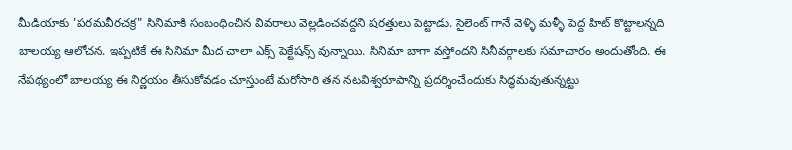మీడియాకు 'పరమవీరచక్ర" సినిమాకి సంబంధించిన వివరాలు వెల్లడించవద్దని షరత్తులు పెట్టాడు. సైలెంట్ గానే వెళ్ళి మళ్ళీ పెద్ద హిట్ కొట్టాలన్నది బాలయ్య ఆలోచన. ఇప్పటికే ఈ సినిమా మీద చాలా ఎక్స్ పెక్టేషన్స్ వున్నాయి. సినిమా బాగా వస్తోందని సినీవర్గాలకు సమాచారం అందుతోంది. ఈ నేపథ్యంలో బాలయ్య ఈ నిర్ణయం తీసుకోవడం చూస్తుంటే మరోసారి తన నటవిశ్వరూపాన్ని ప్రదర్శించేందుకు సిద్ధమవుతున్నట్టు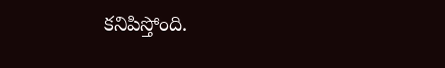కనిపిస్తోంది.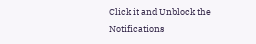Click it and Unblock the Notifications